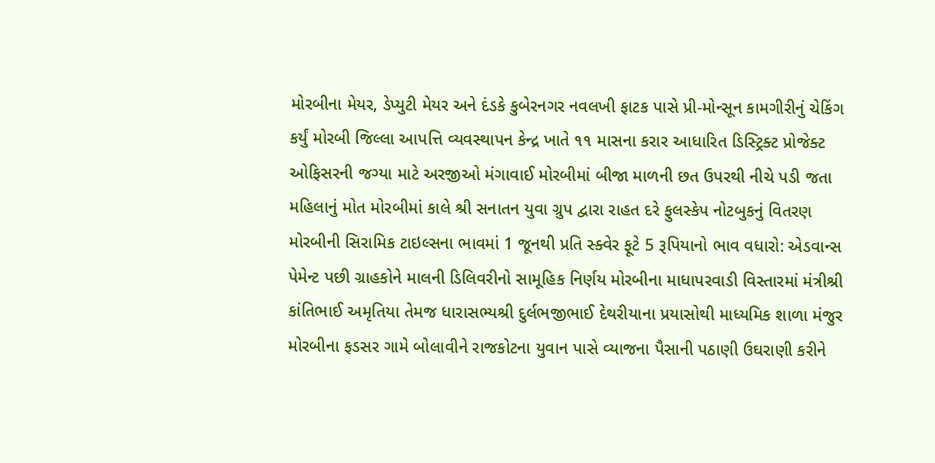મોરબીના મેયર, ડેપ્યુટી મેયર અને દંડકે કુબેરનગર નવલખી ફાટક પાસે પ્રી-મોન્સૂન કામગીરીનું ચેકિંગ કર્યું મોરબી જિલ્લા આપત્તિ વ્યવસ્થાપન કેન્દ્ર ખાતે ૧૧ માસના કરાર આધારિત ડિસ્ટ્રિક્ટ પ્રોજેક્ટ ઓફિસરની જગ્યા માટે અરજીઓ મંગાવાઈ મોરબીમાં બીજા માળની છત ઉપરથી નીચે પડી જતા મહિલાનું મોત મોરબીમાં કાલે શ્રી સનાતન યુવા ગ્રુપ દ્વારા રાહત દરે ફુલસ્કેપ નોટબુકનું વિતરણ મોરબીની સિરામિક ટાઇલ્સના ભાવમાં 1 જૂનથી પ્રતિ સ્ક્વેર ફૂટે 5 રૂપિયાનો ભાવ વધારો: એડવાન્સ પેમેન્ટ પછી ગ્રાહકોને માલની ડિલિવરીનો સામૂહિક નિર્ણય મોરબીના માધાપરવાડી વિસ્તારમાં મંત્રીશ્રી કાંતિભાઈ અમૃતિયા તેમજ ધારાસભ્યશ્રી દુર્લભજીભાઈ દેથરીયાના પ્રયાસોથી માધ્યમિક શાળા મંજુર મોરબીના ફડસર ગામે બોલાવીને રાજકોટના યુવાન પાસે વ્યાજના પૈસાની પઠાણી ઉઘરાણી કરીને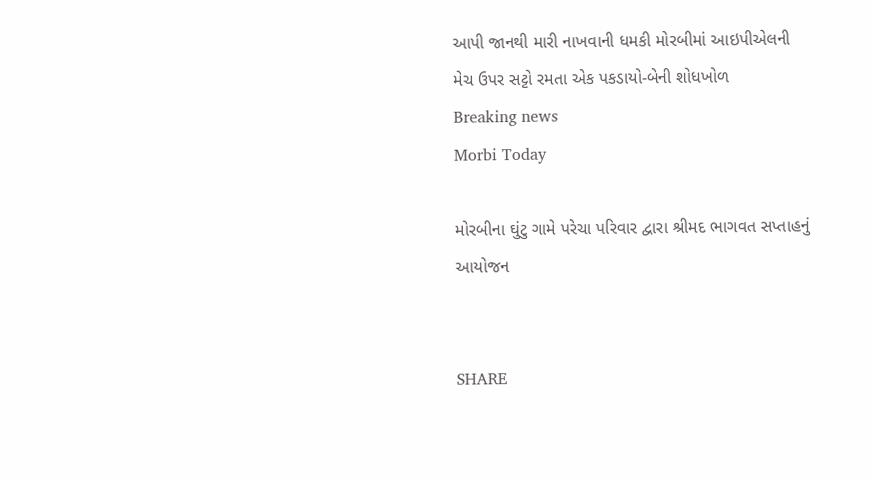આપી જાનથી મારી નાખવાની ધમકી મોરબીમાં આઇપીએલની મેચ ઉપર સટ્ટો રમતા એક પકડાયો-બેની શોધખોળ
Breaking news
Morbi Today

મોરબીના ઘુંટુ ગામે પરેચા પરિવાર દ્વારા શ્રીમદ ભાગવત સપ્તાહનું આયોજન


SHARE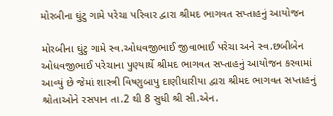મોરબીના ઘુંટુ ગામે પરેચા પરિવાર દ્વારા શ્રીમદ ભાગવત સપ્તાહનું આયોજન

મોરબીના ઘુંટુ ગામે સ્વ.ઓધવજીભાઈ જીવાભાઈ પરેચા અને સ્વ.છબીબેન ઓધવજીભાઈ પરેચાના પુણ્યાર્થે શ્રીમદ ભાગવત સપ્તાહનું આયોજન કરવામાં આવ્યું છે જેમાં શાસ્ત્રી વિષ્ણુબાપુ દાણીધારીયા દ્વારા શ્રીમદ ભાગવત સપ્તાહનું શ્રોતાઓને રસપાન તા.2 થી 8 સુધી શ્રી સી.એન.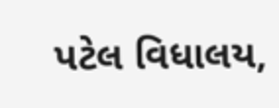પટેલ વિધાલય,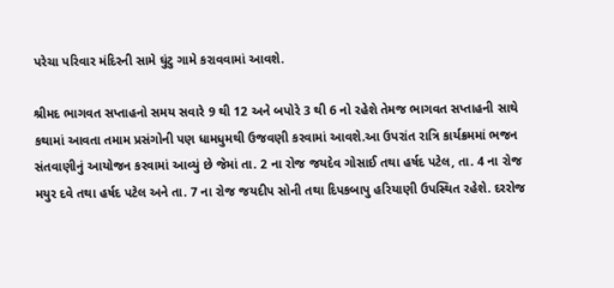પરેચા પરિવાર મંદિરની સામે ઘુંટુ ગામે કરાવવામાં આવશે.

શ્રીમદ ભાગવત સપ્તાહનો સમય સવારે 9 થી 12 અને બપોરે 3 થી 6 નો રહેશે તેમજ ભાગવત સપ્તાહની સાથે કથામાં આવતા તમામ પ્રસંગોની પણ ધામધુમથી ઉજવણી કરવામાં આવશે.આ ઉપરાંત રાત્રિ કાર્યક્રમમાં ભજન સંતવાણીનું આયોજન કરવામાં આવ્યું છે જેમાં તા. 2 ના રોજ જયદેવ ગોસાઈ તથા હર્ષદ પટેલ, તા. 4 ના રોજ મયુર દવે તથા હર્ષદ પટેલ અને તા. 7 ના રોજ જયદીપ સોની તથા દિપકબાપુ હરિયાણી ઉપસ્થિત રહેશે. દરરોજ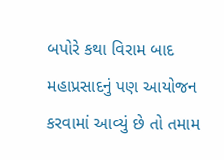બપોરે કથા વિરામ બાદ મહાપ્રસાદનું પણ આયોજન કરવામાં આવ્યું છે તો તમામ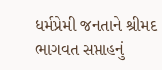ધર્મપ્રેમી જનતાને શ્રીમદ ભાગવત સપ્તાહનું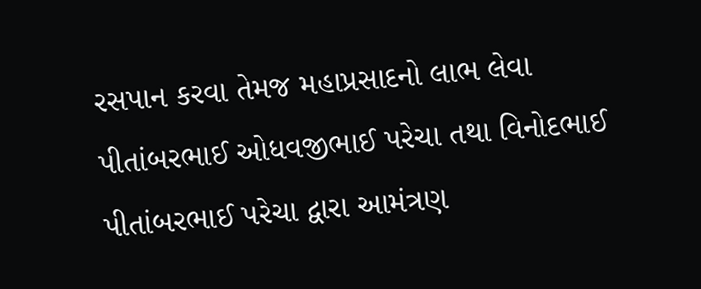રસપાન કરવા તેમજ મહાપ્રસાદનો લાભ લેવા પીતાંબરભાઈ ઓધવજીભાઈ પરેચા તથા વિનોદભાઈ પીતાંબરભાઈ પરેચા દ્વારા આમંત્રણ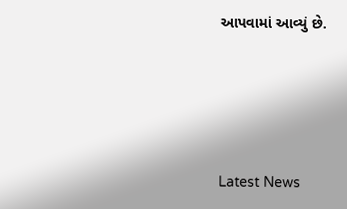આપવામાં આવ્યું છે.






Latest News